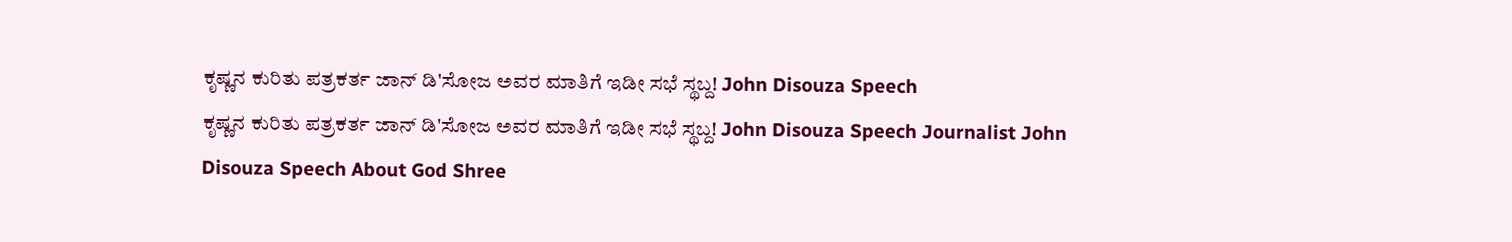ಕೃಷ್ಣನ ಕುರಿತು ಪತ್ರಕರ್ತ ಜಾನ್ ಡಿ'ಸೋಜ ಅವರ ಮಾತಿಗೆ ಇಡೀ ಸಭೆ ಸ್ಥಬ್ದ! John Disouza Speech
ಕೃಷ್ಣನ ಕುರಿತು ಪತ್ರಕರ್ತ ಜಾನ್ ಡಿ'ಸೋಜ ಅವರ ಮಾತಿಗೆ ಇಡೀ ಸಭೆ ಸ್ಥಬ್ದ! John Disouza Speech Journalist John Disouza Speech About God Shree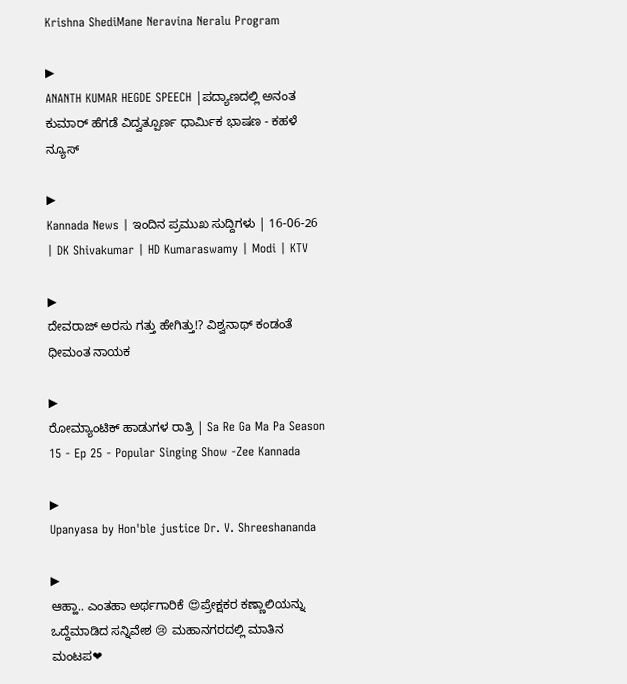Krishna ShediMane Neravina Neralu Program

▶
ANANTH KUMAR HEGDE SPEECH |ಪದ್ಯಾಣದಲ್ಲಿ ಅನಂತ ಕುಮಾರ್ ಹೆಗಡೆ ವಿದ್ವತ್ಪೂರ್ಣ ಧಾರ್ಮಿಕ ಭಾಷಣ - ಕಹಳೆ ನ್ಯೂಸ್

▶
Kannada News | ಇಂದಿನ ಪ್ರಮುಖ ಸುದ್ದಿಗಳು | 16-06-26 | DK Shivakumar | HD Kumaraswamy | Modi | KTV

▶
ದೇವರಾಜ್ ಅರಸು ಗತ್ತು ಹೇಗಿತ್ತು!? ವಿಶ್ವನಾಥ್ ಕಂಡಂತೆ ಧೀಮಂತ ನಾಯಕ

▶
ರೋಮ್ಯಾಂಟಿಕ್ ಹಾಡುಗಳ ರಾತ್ರಿ | Sa Re Ga Ma Pa Season 15 - Ep 25 - Popular Singing Show -Zee Kannada

▶
Upanyasa by Hon'ble justice Dr. V. Shreeshananda

▶
ಆಹ್ಹಾ.. ಎಂತಹಾ ಅರ್ಥಗಾರಿಕೆ 😍ಪ್ರೇಕ್ಷಕರ ಕಣ್ಣಾಲಿಯನ್ನು ಒದ್ದೆಮಾಡಿದ ಸನ್ನಿವೇಶ 😢 ಮಹಾನಗರದಲ್ಲಿ ಮಾತಿನ ಮಂಟಪ❤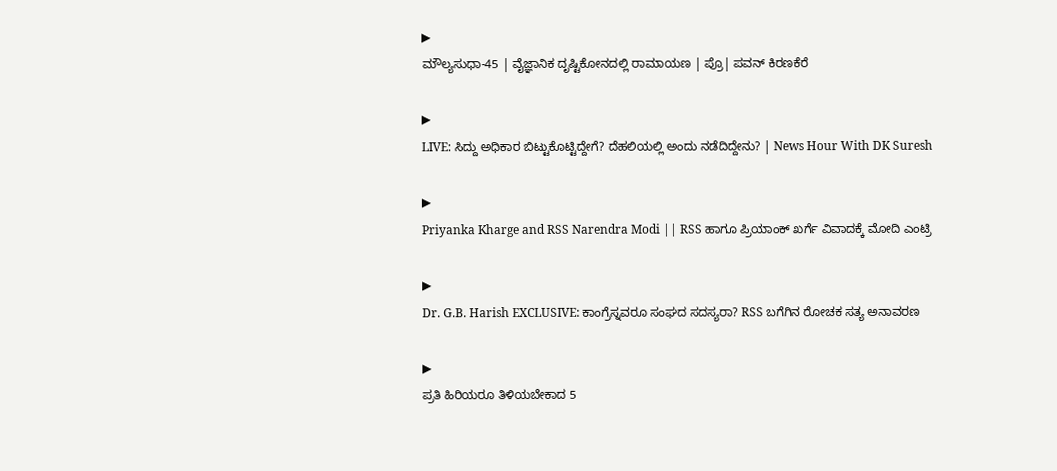▶
ಮೌಲ್ಯಸುಧಾ-45 | ವೈಜ್ಞಾನಿಕ ದೃಷ್ಟಿಕೋನದಲ್ಲಿ ರಾಮಾಯಣ | ಪ್ರೊ| ಪವನ್ ಕಿರಣಕೆರೆ

▶
LIVE: ಸಿದ್ದು ಅಧಿಕಾರ ಬಿಟ್ಟುಕೊಟ್ಟಿದ್ದೇಗೆ? ದೆಹಲಿಯಲ್ಲಿ ಅಂದು ನಡೆದಿದ್ದೇನು? | News Hour With DK Suresh

▶
Priyanka Kharge and RSS Narendra Modi || RSS ಹಾಗೂ ಪ್ರಿಯಾಂಕ್ ಖರ್ಗೆ ವಿವಾದಕ್ಕೆ ಮೋದಿ ಎಂಟ್ರಿ

▶
Dr. G.B. Harish EXCLUSIVE: ಕಾಂಗ್ರೆಸ್ನವರೂ ಸಂಘದ ಸದಸ್ಯರಾ? RSS ಬಗೆಗಿನ ರೋಚಕ ಸತ್ಯ ಅನಾವರಣ

▶
ಪ್ರತಿ ಹಿರಿಯರೂ ತಿಳಿಯಬೇಕಾದ 5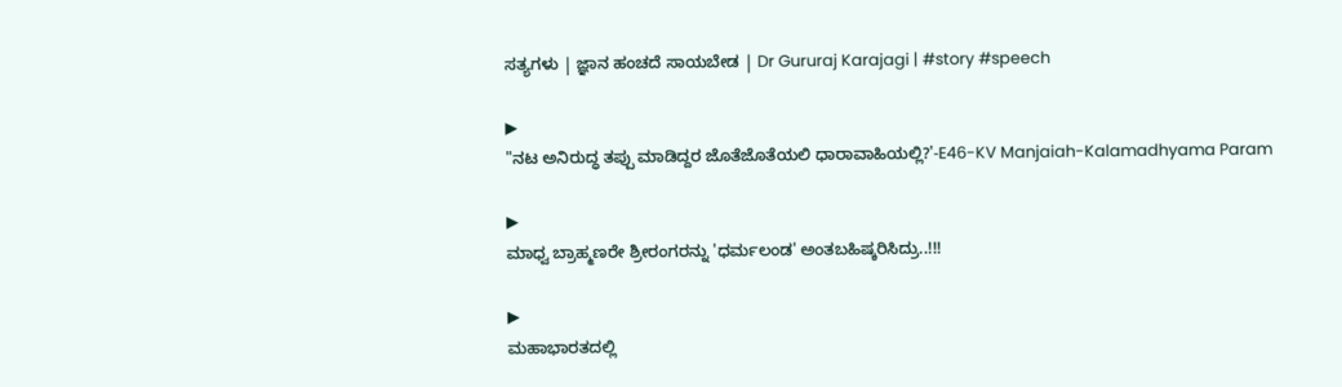ಸತ್ಯಗಳು | ಜ್ಞಾನ ಹಂಚದೆ ಸಾಯಬೇಡ | Dr Gururaj Karajagi | #story #speech

▶
"ನಟ ಅನಿರುದ್ಧ ತಪ್ಪು ಮಾಡಿದ್ದರ ಜೊತೆಜೊತೆಯಲಿ ಧಾರಾವಾಹಿಯಲ್ಲಿ?'-E46-KV Manjaiah-Kalamadhyama Param

▶
ಮಾಧ್ವ ಬ್ರಾಹ್ಮಣರೇ ಶ್ರೀರಂಗರನ್ನು 'ಧರ್ಮಲಂಡ' ಅಂತಬಹಿಷ್ಕರಿಸಿದ್ರು..!!!

▶
ಮಹಾಭಾರತದಲ್ಲಿ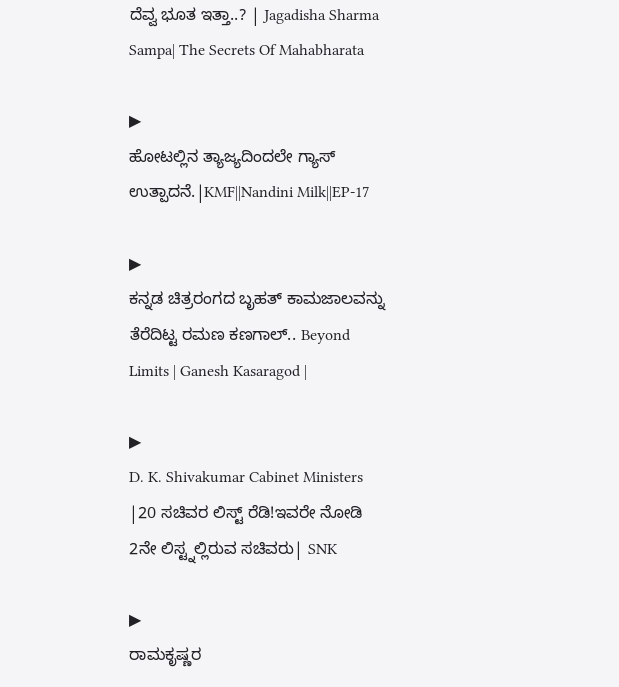ದೆವ್ವ ಭೂತ ಇತ್ತಾ..? | Jagadisha Sharma Sampa| The Secrets Of Mahabharata

▶
ಹೋಟಲ್ಲಿನ ತ್ಯಾಜ್ಯದಿಂದಲೇ ಗ್ಯಾಸ್ ಉತ್ಪಾದನೆ.|KMF||Nandini Milk||EP-17

▶
ಕನ್ನಡ ಚಿತ್ರರಂಗದ ಬೃಹತ್ ಕಾಮಜಾಲವನ್ನು ತೆರೆದಿಟ್ಟ ರಮಣ ಕಣಗಾಲ್.. Beyond Limits | Ganesh Kasaragod |

▶
D. K. Shivakumar Cabinet Ministers |20 ಸಚಿವರ ಲಿಸ್ಟ್ ರೆಡಿ!ಇವರೇ ನೋಡಿ 2ನೇ ಲಿಸ್ಟ್ನಲ್ಲಿರುವ ಸಚಿವರು| SNK

▶
ರಾಮಕೃಷ್ಣರ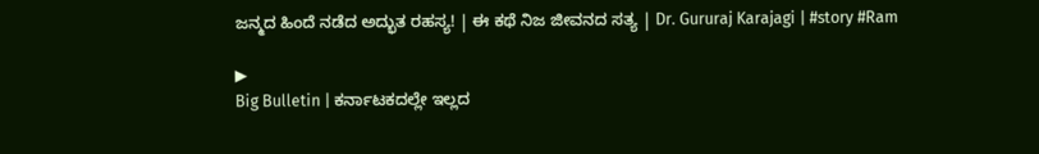ಜನ್ಮದ ಹಿಂದೆ ನಡೆದ ಅದ್ಭುತ ರಹಸ್ಯ! | ಈ ಕಥೆ ನಿಜ ಜೀವನದ ಸತ್ಯ | Dr. Gururaj Karajagi | #story #Ram

▶
Big Bulletin | ಕರ್ನಾಟಕದಲ್ಲೇ ಇಲ್ಲದ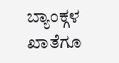ಬ್ಯಾಂಕ್ಗಳ ಖಾತೆಗೂ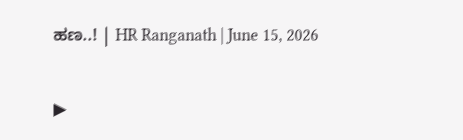ಹಣ..! | HR Ranganath | June 15, 2026

▶